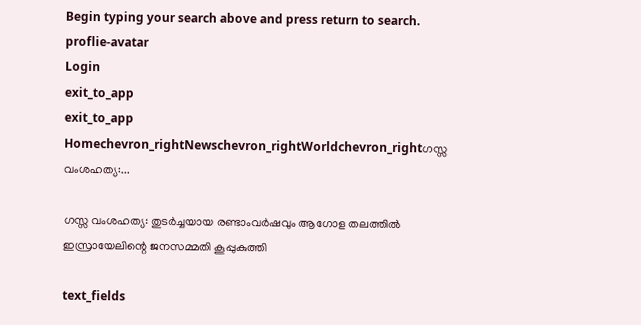Begin typing your search above and press return to search.
proflie-avatar
Login
exit_to_app
exit_to_app
Homechevron_rightNewschevron_rightWorldchevron_rightഗസ്സ വംശഹത്യ:...

ഗസ്സ വംശഹത്യ: തുടർച്ചയായ രണ്ടാംവർഷവും ആഗോള തലത്തിൽ ഇസ്രായേലിന്റെ ജനസമ്മതി കൂപ്പുകുത്തി

text_fields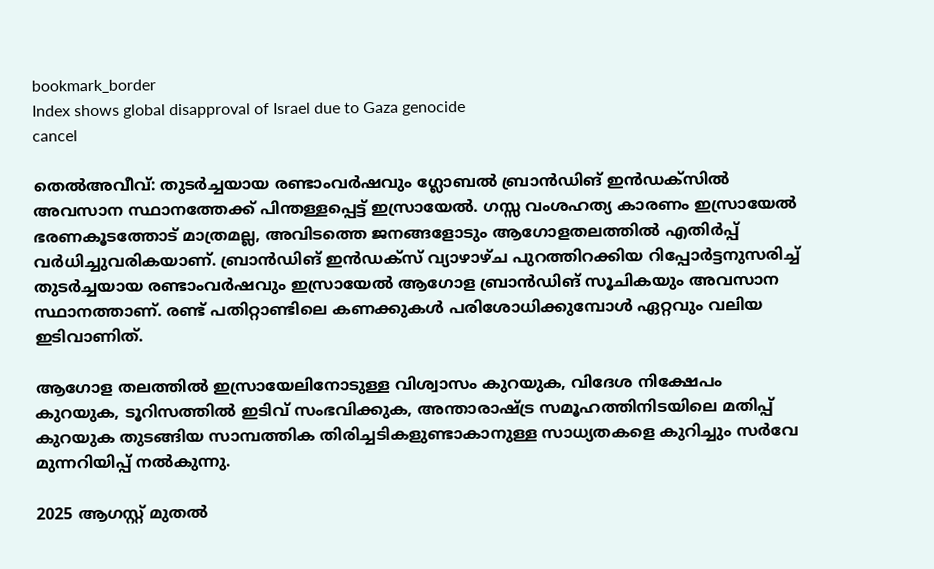bookmark_border
Index shows global disapproval of Israel due to Gaza genocide
cancel

തെൽഅവീവ്: തുടർച്ചയായ രണ്ടാംവർഷവും ഗ്ലോബൽ ബ്രാൻഡിങ് ഇൻഡക്സിൽ അവസാന സ്ഥാനത്തേക്ക് പിന്തള്ളപ്പെട്ട് ഇസ്രായേൽ. ഗസ്സ വംശഹത്യ കാരണം ഇസ്രായേൽ ഭരണകൂടത്തോട് മാത്രമല്ല, അവിടത്തെ ജനങ്ങളോടും ആഗോളതലത്തിൽ എതിർപ്പ് വർധിച്ചുവരികയാണ്. ബ്രാൻഡിങ് ഇൻഡക്സ് വ്യാഴാഴ്ച പുറത്തിറക്കിയ റിപ്പോർട്ടനുസരിച്ച് തുടർച്ചയായ രണ്ടാംവർഷവും ഇസ്രായേൽ ആഗോള ബ്രാൻഡിങ് സൂചികയും അവസാന സ്ഥാനത്താണ്. രണ്ട് പതിറ്റാണ്ടിലെ കണക്കുകൾ പരിശോധിക്കുമ്പോൾ ഏറ്റവും വലിയ ഇടിവാണിത്.

ആഗോള തലത്തില്‍ ഇസ്രായേലിനോടുള്ള വിശ്വാസം കുറയുക, വിദേശ നിക്ഷേപം കുറയുക, ടൂറിസത്തില്‍ ഇടിവ് സംഭവിക്കുക, അന്താരാഷ്ട്ര സമൂഹത്തിനിടയിലെ മതിപ്പ് കുറയുക തുടങ്ങിയ സാമ്പത്തിക തിരിച്ചടികളുണ്ടാകാനുള്ള സാധ്യതകളെ കുറിച്ചും സര്‍വേ മുന്നറിയിപ്പ് നല്‍കുന്നു.

2025 ആഗസ്റ്റ് മുതൽ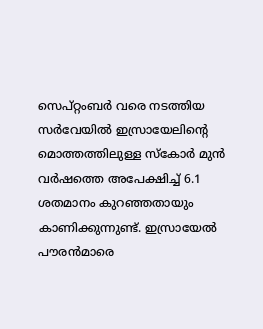സെപ്റ്റംബർ വരെ നടത്തിയ സർവേയിൽ ഇസ്രായേലിന്റെ മൊത്തത്തിലുള്ള സ്കോർ മുൻ വർഷത്തെ അപേക്ഷിച്ച് 6.1 ശതമാനം കുറഞ്ഞതായും കാണിക്കുന്നുണ്ട്. ഇസ്രായേൽ പൗരൻമാരെ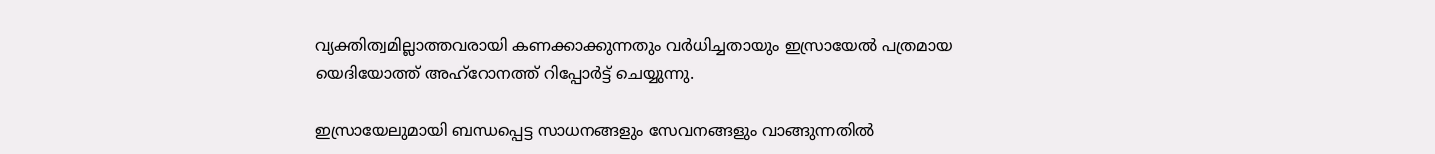വ്യക്തിത്വമില്ലാത്തവരായി കണക്കാക്കുന്നതും വർധിച്ചതായും ഇസ്രായേൽ പത്രമായ യെദിയോത്ത് അഹ്‌റോനത്ത് റിപ്പോർട്ട് ചെയ്യുന്നു.

ഇസ്രായേലുമായി ബന്ധപ്പെട്ട സാധനങ്ങളും സേവനങ്ങളും വാങ്ങുന്നതിൽ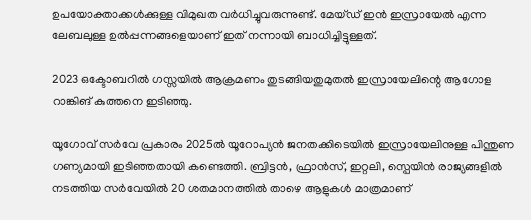ഉപയോക്താക്കൾക്കുള്ള വിമുഖത വർധിച്ചുവരുന്നുണ്ട്. മേയ്ഡ് ഇൻ ഇസ്രായേൽ എന്ന ലേബലുള്ള ഉൽപ്പന്നങ്ങളെയാണ് ഇത് നന്നായി ബാധിച്ചിട്ടുള്ളത്.

2023 ഒക്ടോബറിൽ ഗസ്സയിൽ ആക്രമണം തുടങ്ങിയതുമുതൽ ഇസ്രായേലിന്റെ ആഗോള റാങ്കിങ് കുത്തനെ ഇടിഞ്ഞു.

യൂഗോവ് സർവേ പ്രകാരം 2025ൽ യൂറോപ്യൻ ജനതക്കിടെയിൽ ഇസ്രായേലിനുള്ള പിന്തുണ ഗണ്യമായി ഇടിഞ്ഞതായി കണ്ടെത്തി. ബ്രിട്ടൻ, ഫ്രാൻസ്, ഇറ്റലി, സ്പെയിൻ രാജ്യങ്ങളിൽ നടത്തിയ സർവേയിൽ 20 ശതമാനത്തിൽ താഴെ ആളുകൾ മാത്രമാണ്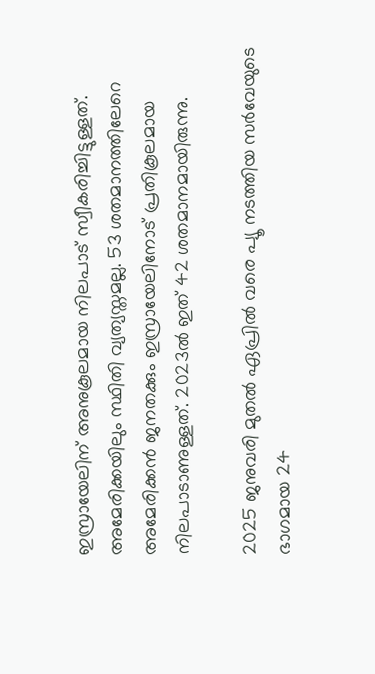ഇസ്രായേലിന് അനുകൂലമായ നിലപാട് സ്വീകരിച്ചിട്ടുള്ളത്. അമേരിക്കയിലും സ്ഥിതി വ്യത്യസ്തമല്ല. 53 ശതമാനത്തിലേറെ അമേരിക്കൻ ജനതക്കും ഇസ്രായേലിനോട് പ്രതികൂലമായ നിലപാടാണുള്ളത്. 2023ൽ ഇത് 42 ശതമാനമായിരുന്നു.

2025 ജനുവരി മുതൽ ഏപ്രിൽ വരെ പ്യൂ നടത്തിയ സർവേയുടെ ഭാഗമായ 24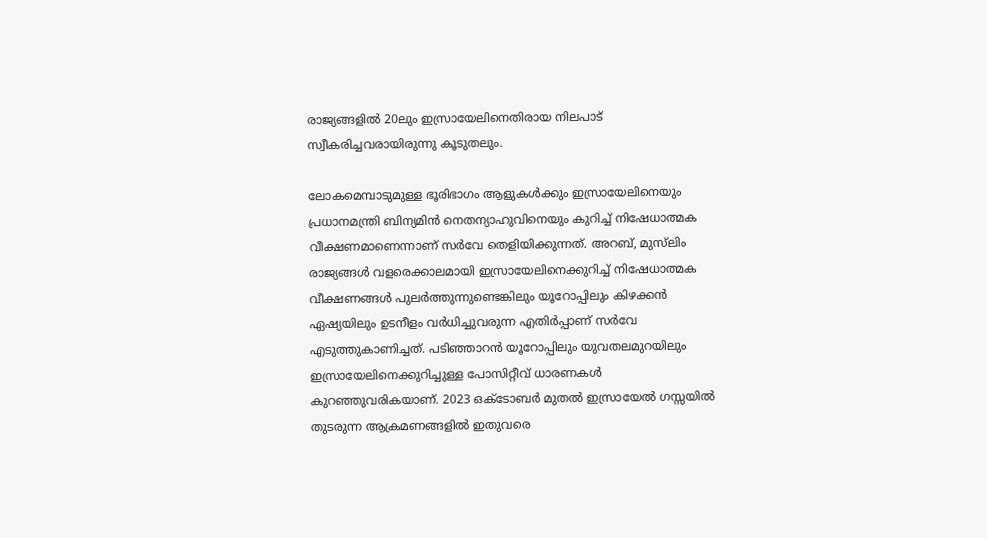രാജ്യങ്ങളിൽ 20ലും ഇസ്രായേലിനെതിരായ നിലപാട് സ്വീകരിച്ചവരായിരുന്നു കൂടുതലും.

ലോകമെമ്പാടുമുള്ള ഭൂരിഭാഗം ആളുകൾക്കും ഇസ്രായേലിനെയും പ്രധാനമന്ത്രി ബിന്യമിൻ നെതന്യാഹുവിനെയും കുറിച്ച് നിഷേധാത്മക വീക്ഷണമാണെന്നാണ് സർവേ തെളിയിക്കുന്നത്. അറബ്, മുസ്‍ലിം രാജ്യങ്ങൾ വളരെക്കാലമായി ഇസ്രായേലിനെക്കുറിച്ച് നിഷേധാത്മക വീക്ഷണങ്ങൾ പുലർത്തുന്നുണ്ടെങ്കിലും യൂറോപ്പിലും കിഴക്കൻ ഏഷ്യയിലും ഉടനീളം വർധിച്ചുവരുന്ന എതിർപ്പാണ് സർവേ എടുത്തുകാണിച്ചത്. പടിഞ്ഞാറൻ യൂറോപ്പിലും യുവതലമുറയിലും ഇസ്രായേലിനെക്കുറിച്ചുള്ള പോസിറ്റീവ് ധാരണകൾ കുറഞ്ഞുവരികയാണ്. 2023 ഒക്ടോബർ മുതൽ ഇസ്രായേൽ ഗസ്സയിൽ തുടരുന്ന ആക്രമണങ്ങളിൽ ഇതുവരെ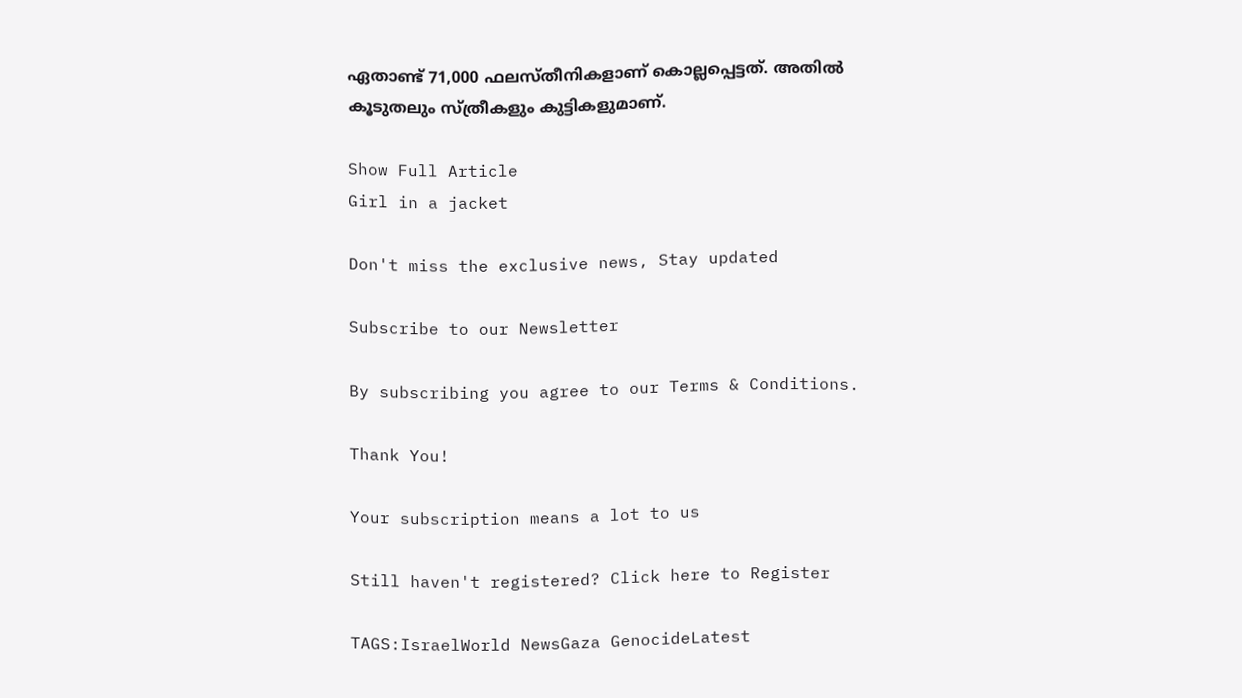ഏതാണ്ട് 71,000 ഫലസ്തീനികളാണ് കൊല്ലപ്പെട്ടത്. അതിൽ കൂടുതലും സ്ത്രീകളും കുട്ടികളുമാണ്.

Show Full Article
Girl in a jacket

Don't miss the exclusive news, Stay updated

Subscribe to our Newsletter

By subscribing you agree to our Terms & Conditions.

Thank You!

Your subscription means a lot to us

Still haven't registered? Click here to Register

TAGS:IsraelWorld NewsGaza GenocideLatest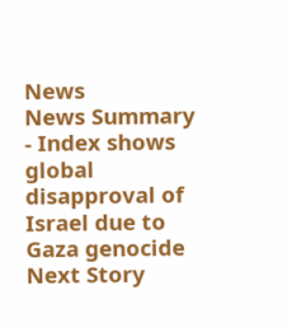News
News Summary - Index shows global disapproval of Israel due to Gaza genocide
Next Story